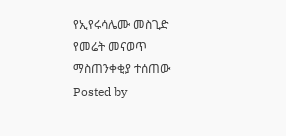የኢየሩሳሌሙ መስጊድ የመሬት መናወጥ ማስጠንቀቂያ ተሰጠው
Posted by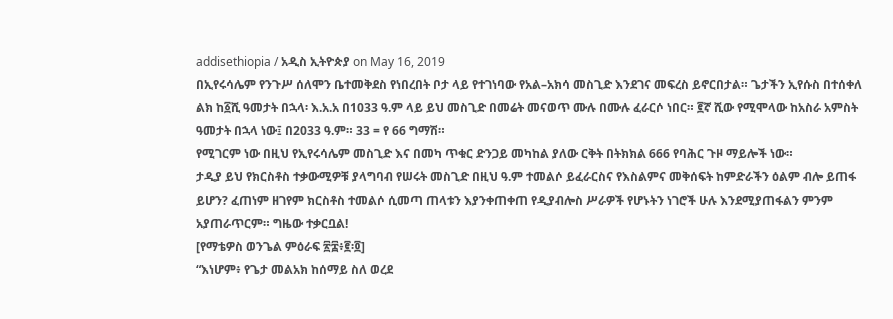addisethiopia / አዲስ ኢትዮጵያ on May 16, 2019
በኢየሩሳሌም የንጉሥ ሰለሞን ቤተመቅደስ የነበረበት ቦታ ላይ የተገነባው የአል–አክሳ መስጊድ እንደገና መፍረስ ይኖርበታል። ጌታችን ኢየሱስ በተሰቀለ ልክ ከ፩ሺ ዓመታት በኋላ፡ እ.አ.አ በ1033 ዓ.ም ላይ ይህ መስጊድ በመሬት መናወጥ ሙሉ በሙሉ ፈራርሶ ነበር። ፪ኛ ሺው የሚሞላው ከአስራ አምስት ዓመታት በኋላ ነው፤ በ2033 ዓ.ም። 33 = የ 66 ግማሽ።
የሚገርም ነው በዚህ የኢየሩሳሌም መስጊድ እና በመካ ጥቁር ድንጋይ መካከል ያለው ርቅት በትክክል 666 የባሕር ጉዞ ማይሎች ነው።
ታዲያ ይህ የክርስቶስ ተቃውሚዎቹ ያላግባብ የሠሩት መስጊድ በዚህ ዓ.ም ተመልሶ ይፈራርስና የእስልምና መቅሰፍት ከምድራችን ዕልም ብሎ ይጠፋ ይሆን? ፈጠነም ዘገየም ክርስቶስ ተመልሶ ሲመጣ ጠላቱን እያንቀጠቀጠ የዲያብሎስ ሥራዎች የሆኑትን ነገሮች ሁሉ እንደሚያጠፋልን ምንም አያጠራጥርም። ግዜው ተቃርቧል!
[የማቴዎስ ወንጌል ምዕራፍ ፳፰፥፪፡፬]
“እነሆም፥ የጌታ መልአክ ከሰማይ ስለ ወረደ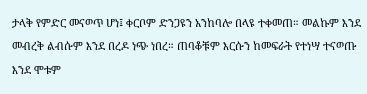ታላቅ የምድር መናወጥ ሆነ፤ ቀርቦም ድንጋዩን አንከባሎ በላዩ ተቀመጠ። መልኩም እንደ መብረቅ ልብሱም እንደ በረዶ ነጭ ነበረ። ጠባቆቹም እርሱን ከመፍራት የተነሣ ተናወጡ እንደ ሞቱም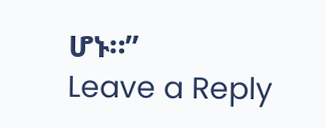ሆኑ።”
Leave a Reply